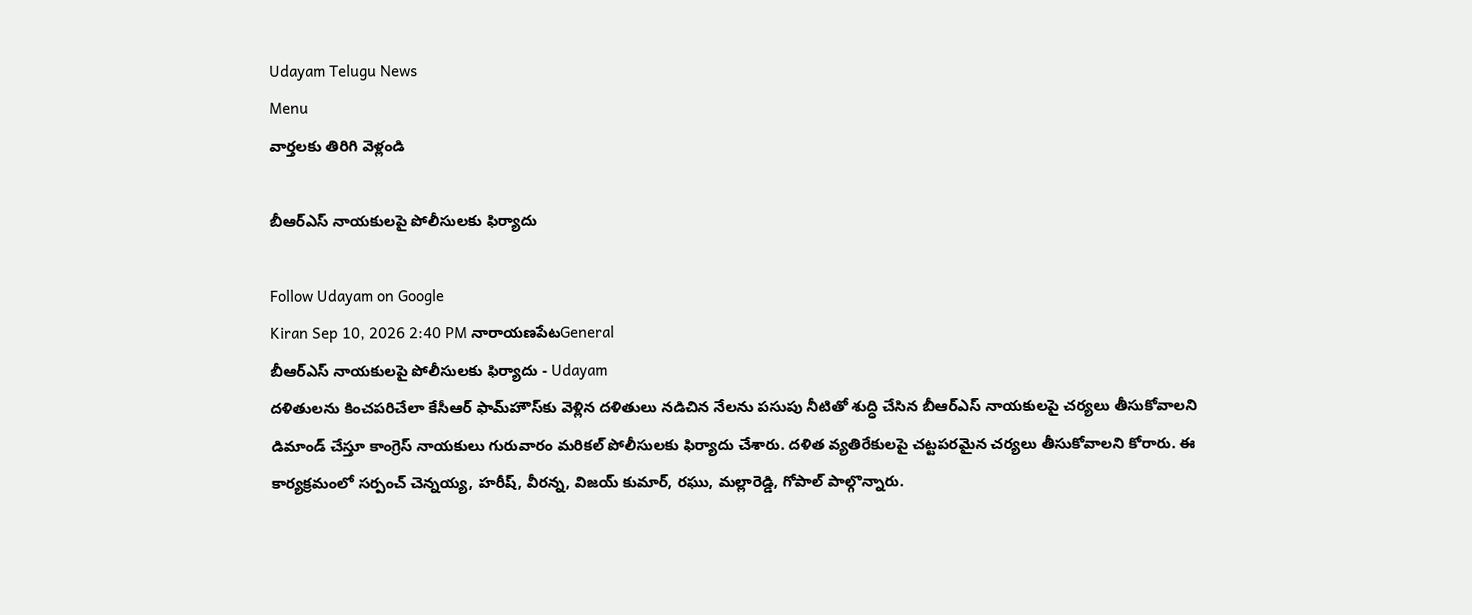Udayam Telugu News
Menu
వార్తలకు తిరిగి వెళ్లండి

బీఆర్ఎస్ నాయకులపై పోలీసులకు ఫిర్యాదు

Follow Udayam on Google
Kiran Sep 10, 2026 2:40 PM నారాయణపేటGeneral
బీఆర్ఎస్ నాయకులపై పోలీసులకు ఫిర్యాదు - Udayam
దళితులను కించపరిచేలా కేసీఆర్ ఫామ్‌హౌస్‌కు వెళ్లిన దళితులు నడిచిన నేలను పసుపు నీటితో శుద్ధి చేసిన బీఆర్ఎస్ నాయకులపై చర్యలు తీసుకోవాలని డిమాండ్ చేస్తూ కాంగ్రెస్ నాయకులు గురువారం మరికల్ పోలీసులకు ఫిర్యాదు చేశారు. దళిత వ్యతిరేకులపై చట్టపరమైన చర్యలు తీసుకోవాలని కోరారు. ఈ కార్యక్రమంలో సర్పంచ్ చెన్నయ్య, హరీష్, వీరన్న, విజయ్ కుమార్, రఘు, మల్లారెడ్డి, గోపాల్ పాల్గొన్నారు.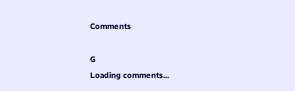Comments

G
Loading comments...